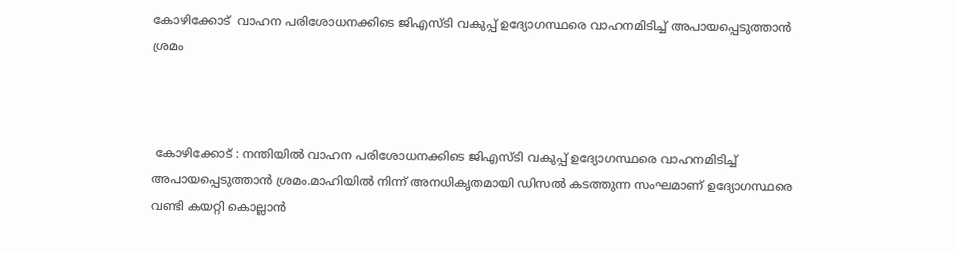കോഴിക്കോട്  വാഹന പരിശോധനക്കിടെ ജിഎസ്ടി വകുപ്പ് ഉദ്യോഗസ്ഥരെ വാഹനമിടിച്ച്‌ അപായപ്പെടുത്താൻ ശ്രമം



 കോഴിക്കോട് : നന്തിയിൽ വാഹന പരിശോധനക്കിടെ ജിഎസ്ടി വകുപ്പ് ഉദ്യോഗസ്ഥരെ വാഹനമിടിച്ച്‌ അപായപ്പെടുത്താൻ ശ്രമം.മാഹിയിൽ നിന്ന് അനധികൃതമായി ഡിസൽ കടത്തുന്ന സംഘമാണ് ഉദ്യോഗസ്ഥരെ വണ്ടി കയറ്റി കൊല്ലാൻ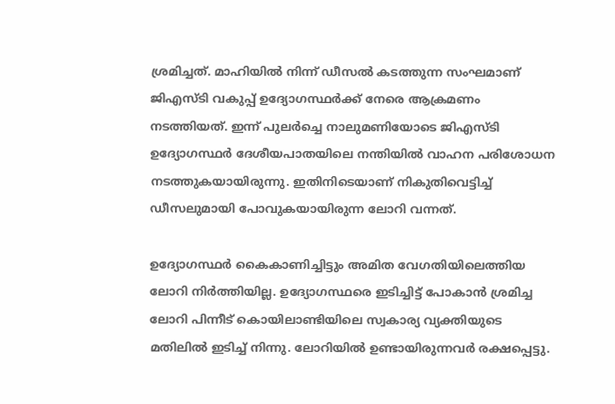ശ്രമിച്ചത്. മാഹിയിൽ നിന്ന് ഡീസൽ കടത്തുന്ന സംഘമാണ് ജിഎസ്ടി വകുപ്പ് ഉദ്യോഗസ്ഥർക്ക് നേരെ ആക്രമണം നടത്തിയത്. ഇന്ന് പുലർച്ചെ നാലുമണിയോടെ ജിഎസ്ടി ഉദ്യോഗസ്ഥർ ദേശീയപാതയിലെ നന്തിയിൽ വാഹന പരിശോധന നടത്തുകയായിരുന്നു. ഇതിനിടെയാണ് നികുതിവെട്ടിച്ച്‌ ഡീസലുമായി പോവുകയായിരുന്ന ലോറി വന്നത്.

ഉദ്യോഗസ്ഥർ കൈകാണിച്ചിട്ടും അമിത വേഗതിയിലെത്തിയ ലോറി നിർത്തിയില്ല. ഉദ്യോഗസ്ഥരെ ഇടിച്ചിട്ട് പോകാൻ ശ്രമിച്ച ലോറി പിന്നീട് കൊയിലാണ്ടിയിലെ സ്വകാര്യ വ്യക്തിയുടെ മതിലിൽ ഇടിച്ച്‌ നിന്നു. ലോറിയിൽ ഉണ്ടായിരുന്നവർ രക്ഷപ്പെട്ടു.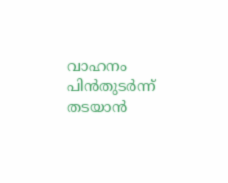വാഹനം പിൻതുടർന്ന് തടയാൻ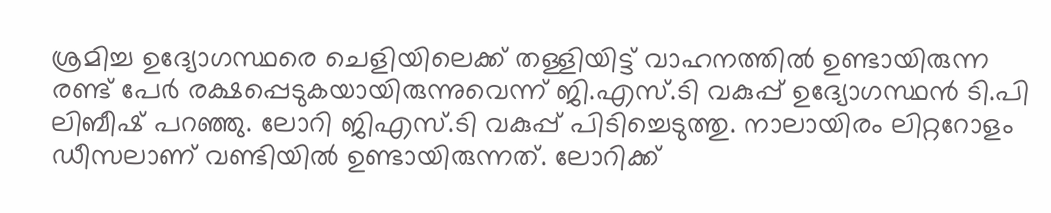ശ്രമിച്ച ഉദ്യോഗസ്ഥരെ ചെളിയിലെക്ക് തള്ളിയിട്ട് വാഹനത്തിൽ ഉണ്ടായിരുന്ന രണ്ട് പേർ രക്ഷപ്പെടുകയായിരുന്നുവെന്ന് ജി.എസ്.ടി വകുപ്പ് ഉദ്യോഗസ്ഥൻ ടി.പി ലിബീഷ് പറഞ്ഞു. ലോറി ജിഎസ്.ടി വകുപ്പ് പിടിച്ചെടുത്തു. നാലായിരം ലിറ്ററോളം ഡ‍ീസലാണ് വണ്ടിയിൽ ഉണ്ടായിരുന്നത്. ലോറിക്ക്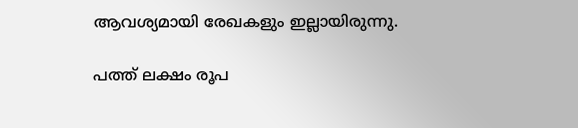ആവശ്യമായി രേഖകളും ഇല്ലായിരുന്നു.

പത്ത് ലക്ഷം രൂപ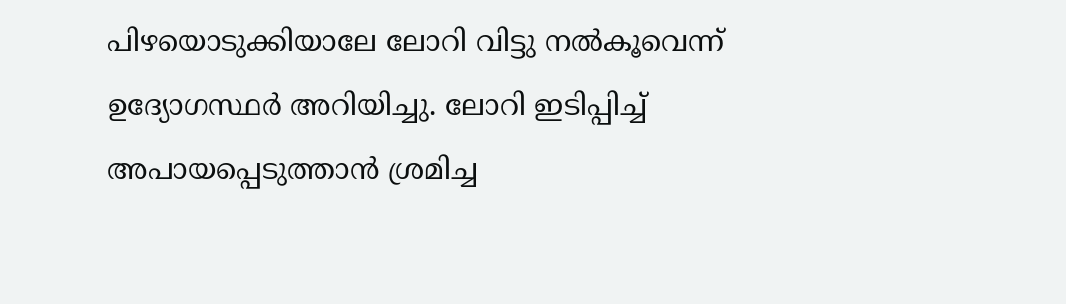പിഴയൊടുക്കിയാലേ ലോറി വിട്ടു നൽകൂവെന്ന് ഉദ്യോഗസ്ഥർ അറിയിച്ചു. ലോറി ഇടിപ്പിച്ച്‌ അപായപ്പെടുത്താൻ ശ്രമിച്ച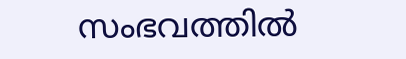സംഭവത്തിൽ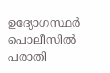ഉദ്യോഗസ്ഥർ പൊലീസിൽ പരാതി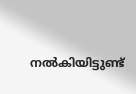നൽകിയിട്ടുണ്ട്